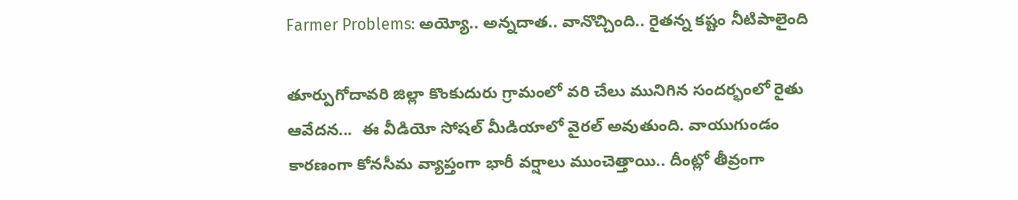Farmer Problems: అయ్యో.. అన్నదాత.. వానొచ్చింది.. రైతన్న కష్టం నీటిపాలైంది

తూర్పుగోదావరి జిల్లా కొంకుదురు గ్రామంలో వరి చేలు మునిగిన సందర్భంలో రైతు ఆవేదన...  ఈ వీడియో సోషల్ మీడియాలో వైరల్ అవుతుంది. వాయుగుండం కారణంగా కోనసీమ వ్యాప్తంగా భారీ వర్షాలు ముంచెత్తాయి.. దీంట్లో తీవ్రంగా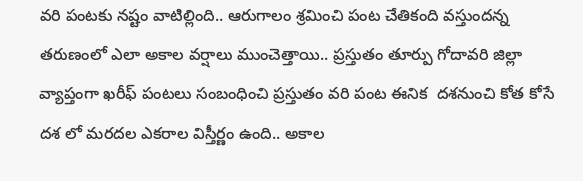వరి పంటకు నష్టం వాటిల్లింది.. ఆరుగాలం శ్రమించి పంట చేతికంది వస్తుందన్న తరుణంలో ఎలా అకాల వర్షాలు ముంచెత్తాయి.. ప్రస్తుతం తూర్పు గోదావరి జిల్లా వ్యాప్తంగా ఖరీఫ్ పంటలు సంబంధించి ప్రస్తుతం వరి పంట ఈనిక  దశనుంచి కోత కోసే దశ లో మరదల ఎకరాల విస్తీర్ణం ఉంది.. అకాల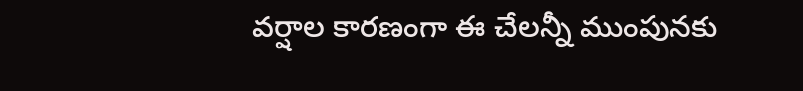వర్షాల కారణంగా ఈ చేలన్నీ ముంపునకు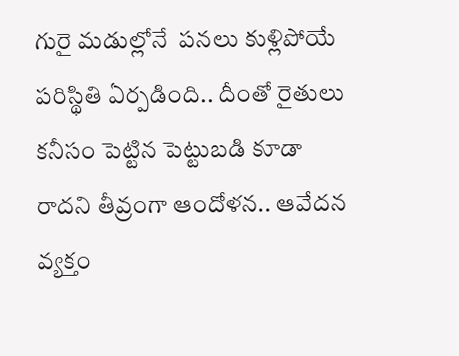గురై మడుల్లోనే  పనలు కుళ్లిపోయే  పరిస్థితి ఏర్పడింది.. దీంతో రైతులు కనీసం పెట్టిన పెట్టుబడి కూడా రాదని తీవ్రంగా ఆందోళన.. ఆవేదన వ్యక్తం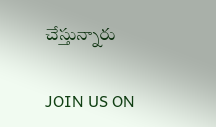చేస్తున్నారు

JOIN US ON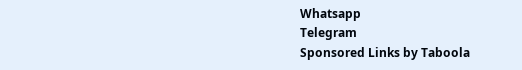Whatsapp
Telegram
Sponsored Links by Taboola